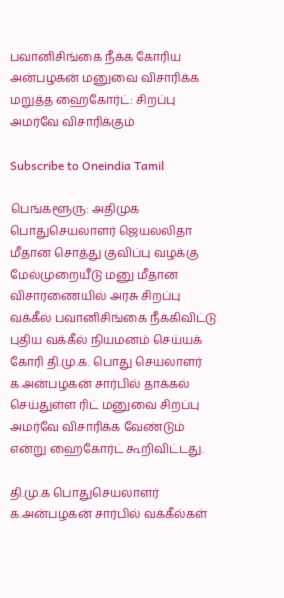பவானிசிங்கை நீக்க கோரிய அன்பழகன் மனுவை விசாரிக்க மறுத்த ஹைகோர்ட்: சிறப்பு அமர்வே விசாரிக்கும்

Subscribe to Oneindia Tamil

பெங்களூரு: அதிமுக பொதுசெயலாளர் ஜெயலலிதா மீதான சொத்து குவிப்பு வழக்கு மேல்முறையீடு மனு மீதான விசாரணையில் அரசு சிறப்பு வக்கீல் பவானிசிங்கை நீக்கிவிட்டு புதிய வக்கீல் நியமனம் செய்யக் கோரி தி.மு.க. பொது செயலாளர் க.அன்பழகன் சார்பில் தாக்கல் செய்துள்ள ரிட் மனுவை சிறப்பு அமர்வே விசாரிக்க வேண்டும் என்று ஹைகோர்ட் கூறிவிட்டது.

தி.மு.க பொதுசெயலாளர் க.அன்பழகன் சார்பில் வக்கீல்கள்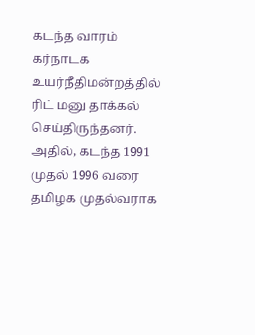கடந்த வாரம் கர்நாடக உயர்நீதிமன்றத்தில் ரிட் மனு தாக்கல் செய்திருந்தனர். அதில், கடந்த 1991 முதல் 1996 வரை தமிழக முதல்வராக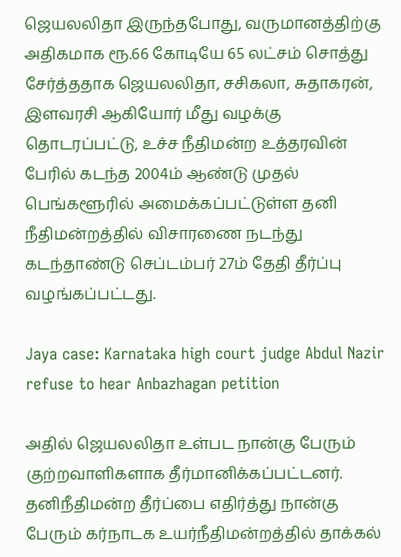ஜெயலலிதா இருந்தபோது, வருமானத்திற்கு அதிகமாக ரூ.66 கோடியே 65 லட்சம் சொத்து சேர்த்ததாக ஜெயலலிதா, சசிகலா, சுதாகரன், இளவரசி ஆகியோர் மீது வழக்கு தொடரப்பட்டு, உச்ச நீதிமன்ற உத்தரவின் பேரில் கடந்த 2004ம் ஆண்டு முதல் பெங்களூரில் அமைக்கப்பட்டுள்ள தனி நீதிமன்றத்தில் விசாரணை நடந்து கடந்தாண்டு செப்டம்பர் 27ம் தேதி தீர்ப்பு வழங்கப்பட்டது.

Jaya case: Karnataka high court judge Abdul Nazir refuse to hear Anbazhagan petition

அதில் ஜெயலலிதா உள்பட நான்கு பேரும் குற்றவாளிகளாக தீர்மானிக்கப்பட்டனர். தனிநீதிமன்ற தீர்ப்பை எதிர்த்து நான்கு பேரும் கர்நாடக உயர்நீதிமன்றத்தில் தாக்கல்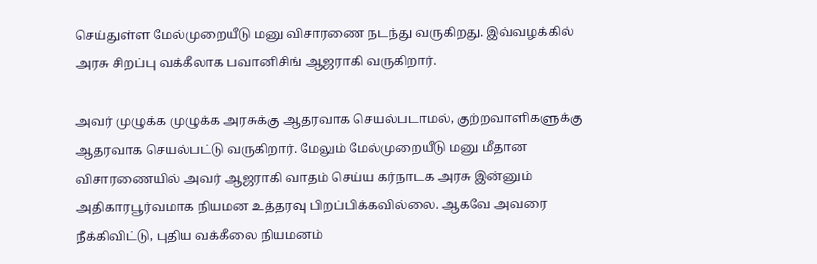செய்துள்ள மேல்முறையீடு மனு விசாரணை நடந்து வருகிறது. இவ்வழக்கில் அரசு சிறப்பு வக்கீலாக பவானிசிங் ஆஜராகி வருகிறார்.

அவர் முழுக்க முழுக்க அரசுக்கு ஆதரவாக செயல்படாமல், குற்றவாளிகளுக்கு ஆதரவாக செயல்பட்டு வருகிறார். மேலும் மேல்முறையீடு மனு மீதான விசாரணையில் அவர் ஆஜராகி வாதம் செய்ய கர்நாடக அரசு இன்னும் அதிகாரபூர்வமாக நியமன உத்தரவு பிறப்பிக்கவில்லை. ஆகவே அவரை நீக்கிவிட்டு, புதிய வக்கீலை நியமனம்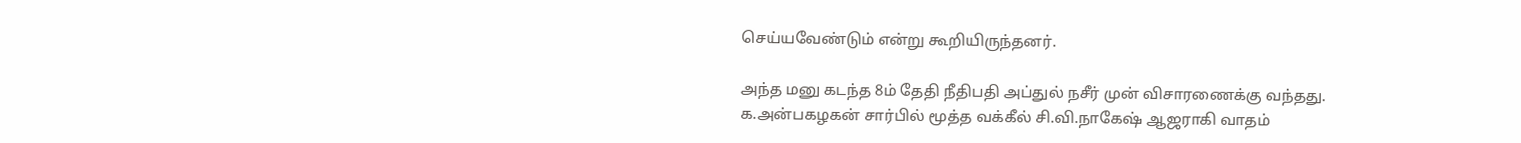செய்யவேண்டும் என்று கூறியிருந்தனர்.

அந்த மனு கடந்த 8ம் தேதி நீதிபதி அப்துல் நசீர் முன் விசாரணைக்கு வந்தது. க.அன்பகழகன் சார்பில் மூத்த வக்கீல் சி.வி.நாகேஷ் ஆஜராகி வாதம்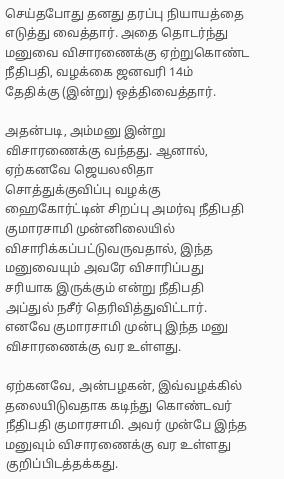செய்தபோது தனது தரப்பு நியாயத்தை எடுத்து வைத்தார். அதை தொடர்ந்து மனுவை விசாரணைக்கு ஏற்றுகொண்ட நீதிபதி, வழக்கை ஜனவரி 14ம் தேதிக்கு (இன்று) ஒத்திவைத்தார்.

அதன்படி, அம்மனு இன்று விசாரணைக்கு வந்தது. ஆனால், ஏற்கனவே ஜெயலலிதா சொத்துக்குவிப்பு வழக்கு ஹைகோர்ட்டின் சிறப்பு அமர்வு நீதிபதி குமாரசாமி முன்னிலையில் விசாரிக்கப்பட்டுவருவதால், இந்த மனுவையும் அவரே விசாரிப்பது சரியாக இருக்கும் என்று நீதிபதி அப்துல் நசீர் தெரிவித்துவிட்டார். எனவே குமாரசாமி முன்பு இந்த மனு விசாரணைக்கு வர உள்ளது.

ஏற்கனவே, அன்பழகன், இவ்வழக்கில் தலையிடுவதாக கடிந்து கொண்டவர் நீதிபதி குமாரசாமி. அவர் முன்பே இந்த மனுவும் விசாரணைக்கு வர உள்ளது குறிப்பிடத்தக்கது.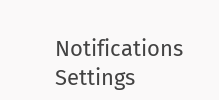Notifications
Settings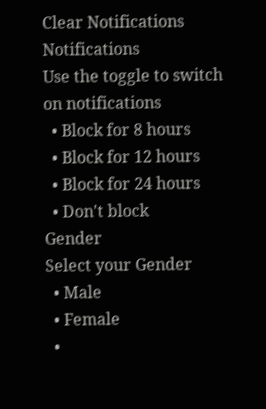Clear Notifications
Notifications
Use the toggle to switch on notifications
  • Block for 8 hours
  • Block for 12 hours
  • Block for 24 hours
  • Don't block
Gender
Select your Gender
  • Male
  • Female
  •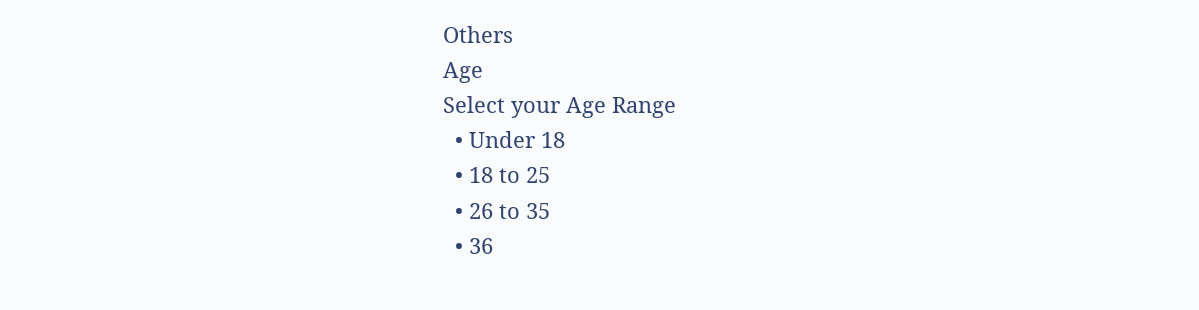Others
Age
Select your Age Range
  • Under 18
  • 18 to 25
  • 26 to 35
  • 36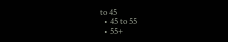to 45
  • 45 to 55
  • 55+